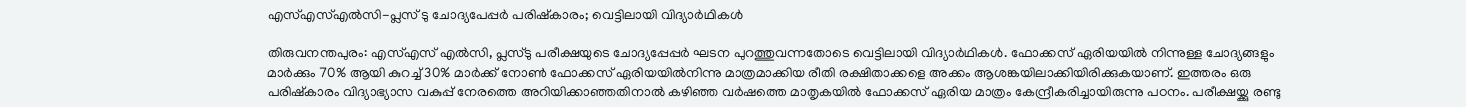എസ്എസ്എല്‍സി-പ്ലസ് ടു ചോദ്യപേപ്പര്‍ പരിഷ്‌കാരം; വെട്ടിലായി വിദ്യാര്‍ഥികള്‍

തിരുവനന്തപുരം: എസ്എസ് എല്‍സി, പ്ലസ്ടു പരീക്ഷയുടെ ചോദ്യപ്പേപ്പര്‍ ഘടന പുറത്തുവന്നതോടെ വെട്ടിലായി വിദ്യാര്‍ഥികള്‍. ഫോക്കസ് ഏരിയയില്‍ നിന്നുള്ള ചോദ്യങ്ങളും മാര്‍ക്കും 70% ആയി കുറച്ച് 30% മാര്‍ക്ക് നോണ്‍ ഫോക്കസ് ഏരിയയില്‍നിന്നു മാത്രമാക്കിയ രീതി രക്ഷിതാക്കളെ അക്കം ആശങ്കയിലാക്കിയിരിക്കുകയാണ്. ഇത്തരം ഒരു പരിഷ്‌കാരം വിദ്യാഭ്യാസ വകുപ്പ് നേരത്തെ അറിയിക്കാഞ്ഞതിനാല്‍ കഴിഞ്ഞ വര്‍ഷത്തെ മാതൃകയില്‍ ഫോക്കസ് ഏരിയ മാത്രം കേന്ദ്രീകരിച്ചായിരുന്നു പഠനം. പരീക്ഷയ്ക്കു രണ്ടു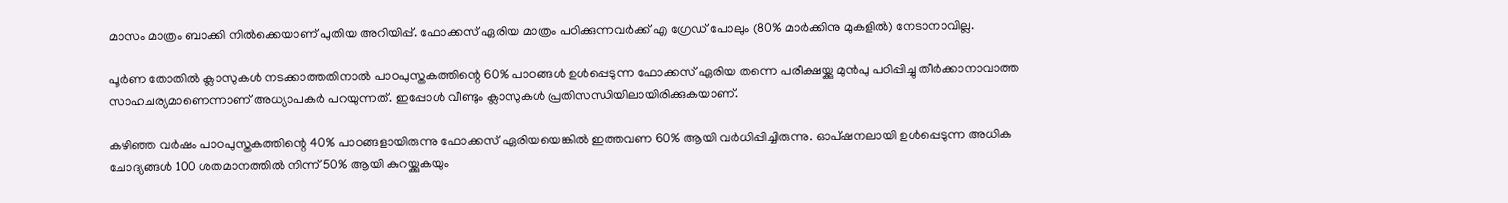മാസം മാത്രം ബാക്കി നില്‍ക്കെയാണ് പുതിയ അറിയിപ്പ്. ഫോക്കസ് ഏരിയ മാത്രം പഠിക്കുന്നവര്‍ക്ക് എ ഗ്രേഡ് പോലും (80% മാര്‍ക്കിനു മുകളില്‍) നേടാനാവില്ല.

പൂര്‍ണ തോതില്‍ ക്ലാസുകള്‍ നടക്കാത്തതിനാല്‍ പാഠപുസ്തകത്തിന്റെ 60% പാഠങ്ങള്‍ ഉള്‍പ്പെടുന്ന ഫോക്കസ് ഏരിയ തന്നെ പരീക്ഷയ്ക്കു മുന്‍പു പഠിപ്പിച്ചു തീര്‍ക്കാനാവാത്ത സാഹചര്യമാണെന്നാണ് അധ്യാപകര്‍ പറയുന്നത്. ഇപ്പോള്‍ വീണ്ടും ക്ലാസുകള്‍ പ്രതിസന്ധിയിലായിരിക്കുകയാണ്.

കഴിഞ്ഞ വര്‍ഷം പാഠപുസ്തകത്തിന്റെ 40% പാഠങ്ങളായിരുന്നു ഫോക്കസ് ഏരിയയെങ്കില്‍ ഇത്തവണ 60% ആയി വര്‍ധിപ്പിച്ചിരുന്നു. ഓപ്ഷനലായി ഉള്‍പ്പെടുന്ന അധിക ചോദ്യങ്ങള്‍ 100 ശതമാനത്തില്‍ നിന്ന് 50% ആയി കുറയ്ക്കുകയും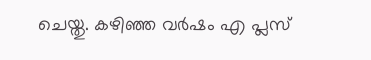ചെയ്തു. കഴിഞ്ഞ വര്‍ഷം എ പ്ലസ്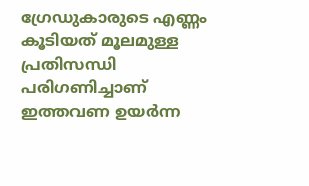ഗ്രേഡുകാരുടെ എണ്ണം കൂടിയത് മൂലമുള്ള പ്രതിസന്ധി പരിഗണിച്ചാണ് ഇത്തവണ ഉയര്‍ന്ന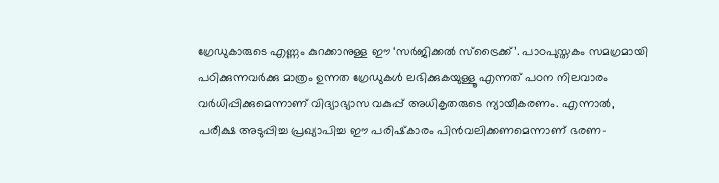ഗ്രേഡുകാരുടെ എണ്ണം കുറക്കാനുള്ള ഈ ‘സര്‍ജിക്കല്‍ സ്‌ട്രൈക്ക്’. പാഠപുസ്തകം സമഗ്രമായി പഠിക്കുന്നവര്‍ക്കു മാത്രം ഉന്നത ഗ്രേഡുകള്‍ ലഭിക്കുകയുള്ളൂ എന്നത് പഠന നിലവാരം വര്‍ധിപ്പിക്കുമെന്നാണ് വിദ്യാഭ്യാസ വകുപ്പ് അധികൃതരുടെ ന്യായീകരണം. എന്നാല്‍, പരീക്ഷ അടുപ്പിച്ച പ്രഖ്യാപിച്ച ഈ പരിഷ്‌കാരം പിന്‍വലിക്കണമെന്നാണ് ഭരണ-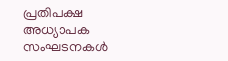പ്രതിപക്ഷ അധ്യാപക സംഘടനകള്‍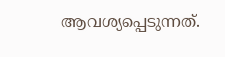ആവശ്യപ്പെടുന്നത്.